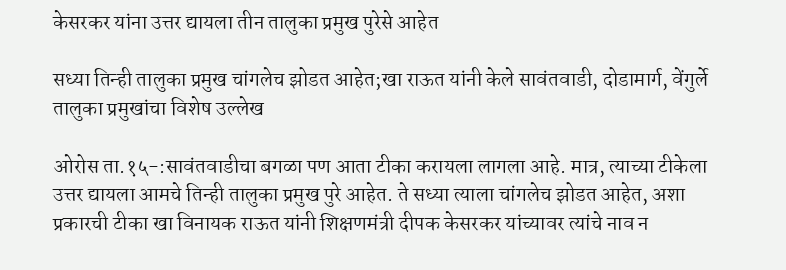केसरकर यांना उत्तर द्यायला तीन तालुका प्रमुख पुरेसे आहेत

सध्या तिन्ही तालुका प्रमुख चांगलेच झोडत आहेत;खा राऊत यांनी केले सावंतवाडी, दोडामार्ग, वेंगुर्ले तालुका प्रमुखांचा विशेष उल्लेख

ओरोस ता.१५-:सावंतवाडीचा बगळा पण आता टीका करायला लागला आहे. मात्र, त्याच्या टीकेला उत्तर द्यायला आमचे तिन्ही तालुका प्रमुख पुरे आहेत. ते सध्या त्याला चांगलेच झोडत आहेत, अशा प्रकारची टीका खा विनायक राऊत यांनी शिक्षणमंत्री दीपक केसरकर यांच्यावर त्यांचे नाव न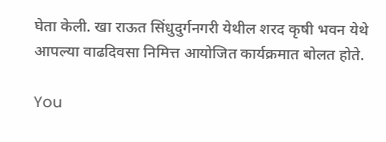घेता केली. खा राऊत सिंधुदुर्गनगरी येथील शरद कृषी भवन येथे आपल्या वाढदिवसा निमित्त आयोजित कार्यक्रमात बोलत होते.

You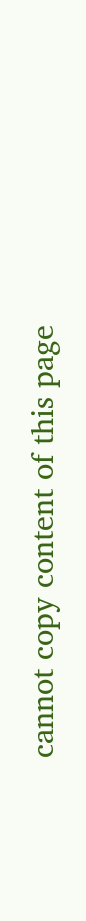cannot copy content of this page